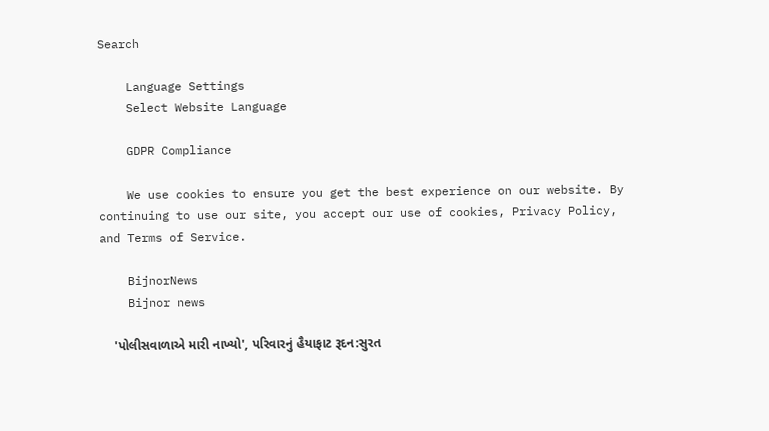Search

    Language Settings
    Select Website Language

    GDPR Compliance

    We use cookies to ensure you get the best experience on our website. By continuing to use our site, you accept our use of cookies, Privacy Policy, and Terms of Service.

    BijnorNews
    Bijnor news

    'પોલીસવાળાએ મારી નાખ્યો', પરિવારનું હૈયાફાટ રૂદન:સુરત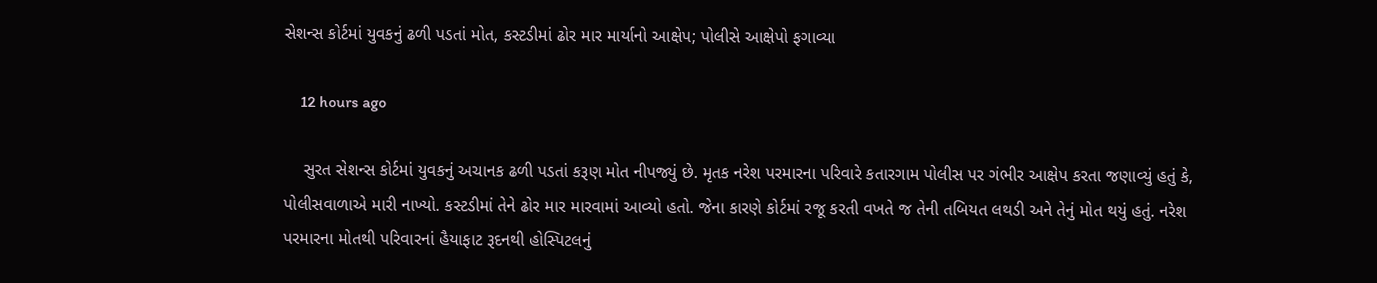સેશન્સ કોર્ટમાં યુવકનું ઢળી પડતાં મોત, કસ્ટડીમાં ઢોર માર માર્યાનો આક્ષેપ; પોલીસે આક્ષેપો ફગાવ્યા

    12 hours ago

    સુરત સેશન્સ કોર્ટમાં યુવકનું અચાનક ઢળી પડતાં કરૂણ મોત નીપજ્યું છે. મૃતક નરેશ પરમારના પરિવારે કતારગામ પોલીસ પર ગંભીર આક્ષેપ કરતા જણાવ્યું હતું કે, પોલીસવાળાએ મારી નાખ્યો. કસ્ટડીમાં તેને ઢોર માર મારવામાં આવ્યો હતો. જેના કારણે કોર્ટમાં રજૂ કરતી વખતે જ તેની તબિયત લથડી અને તેનું મોત થયું હતું. નરેશ પરમારના મોતથી પરિવારનાં હૈયાફાટ રૂદનથી હોસ્પિટલનું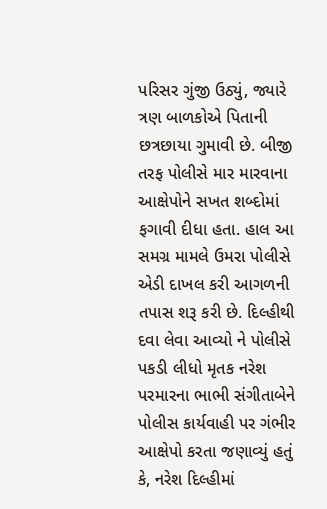પરિસર ગુંજી ઉઠ્યું, જ્યારે ત્રણ બાળકોએ પિતાની છત્રછાયા ગુમાવી છે. બીજી તરફ પોલીસે માર મારવાના આક્ષેપોને સખત શબ્દોમાં ફગાવી દીધા હતા. હાલ આ સમગ્ર મામલે ઉમરા પોલીસે એડી દાખલ કરી આગળની તપાસ શરૂ કરી છે. દિલ્હીથી દવા લેવા આવ્યો ને પોલીસે પકડી લીધો મૃતક નરેશ પરમારના ભાભી સંગીતાબેને પોલીસ કાર્યવાહી પર ગંભીર આક્ષેપો કરતા જણાવ્યું હતું કે, નરેશ દિલ્હીમાં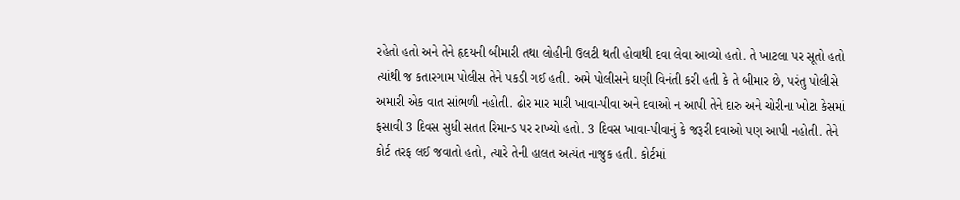રહેતો હતો અને તેને હૃદયની બીમારી તથા લોહીની ઉલટી થતી હોવાથી દવા લેવા આવ્યો હતો. તે ખાટલા પર સૂતો હતો ત્યાંથી જ કતારગામ પોલીસ તેને પકડી ગઈ હતી. અમે પોલીસને ઘણી વિનંતી કરી હતી કે તે બીમાર છે, પરંતુ પોલીસે અમારી એક વાત સાંભળી નહોતી. ઢોર માર મારી ખાવા-પીવા અને દવાઓ ન આપી તેને દારુ અને ચોરીના ખોટા કેસમાં ફસાવી 3 દિવસ સુધી સતત રિમાન્ડ પર રાખ્યો હતો. 3 દિવસ ખાવા-પીવાનું કે જરૂરી દવાઓ પણ આપી નહોતી. તેને કોર્ટ તરફ લઈ જવાતો હતો, ત્યારે તેની હાલત અત્યંત નાજુક હતી. કોર્ટમાં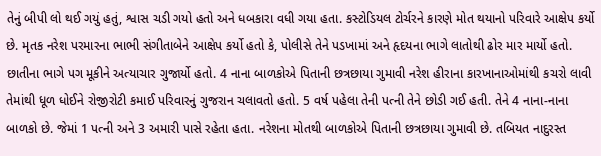તેનું બીપી લો થઈ ગયું હતું, શ્વાસ ચડી ગયો હતો અને ધબકારા વધી ગયા હતા. કસ્ટોડિયલ ટોર્ચરને કારણે મોત થયાનો પરિવારે આક્ષેપ કર્યો છે. મૃતક નરેશ પરમારના ભાભી સંગીતાબેને આક્ષેપ કર્યો હતો કે, પોલીસે તેને પડખામાં અને હૃદયના ભાગે લાતોથી ઢોર માર માર્યો હતો. છાતીના ભાગે પગ મૂકીને અત્યાચાર ગુજાર્યો હતો. 4 નાના બાળકોએ પિતાની છત્રછાયા ગુમાવી નરેશ હીરાના કારખાનાઓમાંથી કચરો લાવી તેમાંથી ધૂળ ધોઈને રોજીરોટી કમાઈ પરિવારનું ગુજરાન ચલાવતો હતો. 5 વર્ષ પહેલા તેની પત્ની તેને છોડી ગઈ હતી. તેને 4 નાના-નાના બાળકો છે. જેમાં 1 પત્ની અને 3 અમારી પાસે રહેતા હતા. નરેશના મોતથી બાળકોએ પિતાની છત્રછાયા ગુમાવી છે. તબિયત નાદુરસ્ત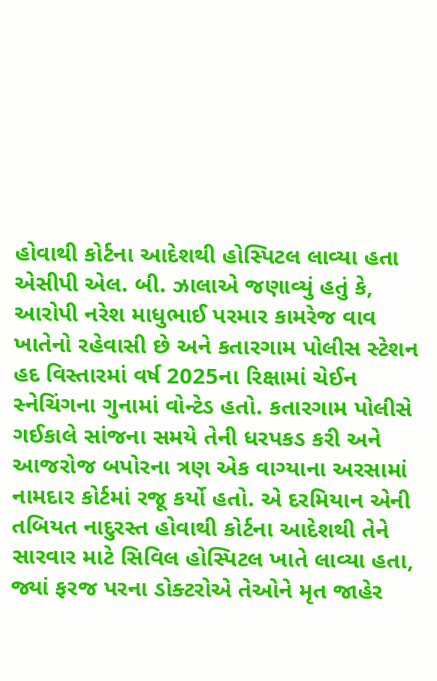હોવાથી કોર્ટના આદેશથી હોસ્પિટલ લાવ્યા હતા એસીપી એલ. બી. ઝાલાએ જણાવ્યું હતું કે, આરોપી નરેશ માધુભાઈ પરમાર કામરેજ વાવ ખાતેનો રહેવાસી છે અને કતારગામ પોલીસ સ્ટેશન હદ વિસ્તારમાં વર્ષ 2025ના રિક્ષામાં ચેઈન સ્નેચિંગના ગુનામાં વોન્ટેડ હતો. કતારગામ પોલીસે ગઈકાલે સાંજના સમયે તેની ધરપકડ કરી અને આજરોજ બપોરના ત્રણ એક વાગ્યાના અરસામાં નામદાર કોર્ટમાં રજૂ કર્યો હતો. એ દરમિયાન એની તબિયત નાદુરસ્ત હોવાથી કોર્ટના આદેશથી તેને સારવાર માટે સિવિલ હોસ્પિટલ ખાતે લાવ્યા હતા, જ્યાં ફરજ પરના ડોક્ટરોએ તેઓને મૃત જાહેર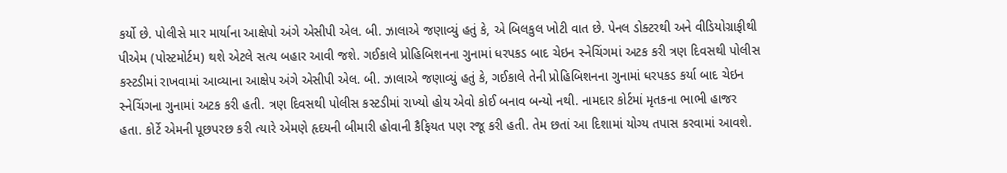કર્યો છે. પોલીસે માર માર્યાના આક્ષેપો અંગે એસીપી એલ. બી. ઝાલાએ જણાવ્યું હતું કે, એ બિલકુલ ખોટી વાત છે. પેનલ ડોક્ટરથી અને વીડિયોગ્રાફીથી પીએમ (પોસ્ટમોર્ટમ) થશે એટલે સત્ય બહાર આવી જશે. ગઈકાલે પ્રોહિબિશનના ગુનામાં ધરપકડ બાદ ચેઇન સ્નેચિંગમાં અટક કરી ત્રણ દિવસથી પોલીસ કસ્ટડીમાં રાખવામાં આવ્યાના આક્ષેપ અંગે એસીપી એલ. બી. ઝાલાએ જણાવ્યું હતું કે, ગઈકાલે તેની પ્રોહિબિશનના ગુનામાં ધરપકડ કર્યા બાદ ચેઇન સ્નેચિંગના ગુનામાં અટક કરી હતી. ત્રણ દિવસથી પોલીસ કસ્ટડીમાં રાખ્યો હોય એવો કોઈ બનાવ બન્યો નથી. નામદાર કોર્ટમાં મૃતકના ભાભી હાજર હતા. કોર્ટે એમની પૂછપરછ કરી ત્યારે એમણે હૃદયની બીમારી હોવાની કૈફિયત પણ રજૂ કરી હતી. તેમ છતાં આ દિશામાં યોગ્ય તપાસ કરવામાં આવશે.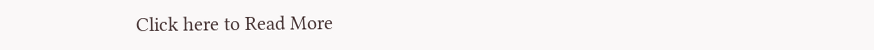Click here to Read More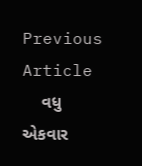Previous Article
    વધુ એકવાર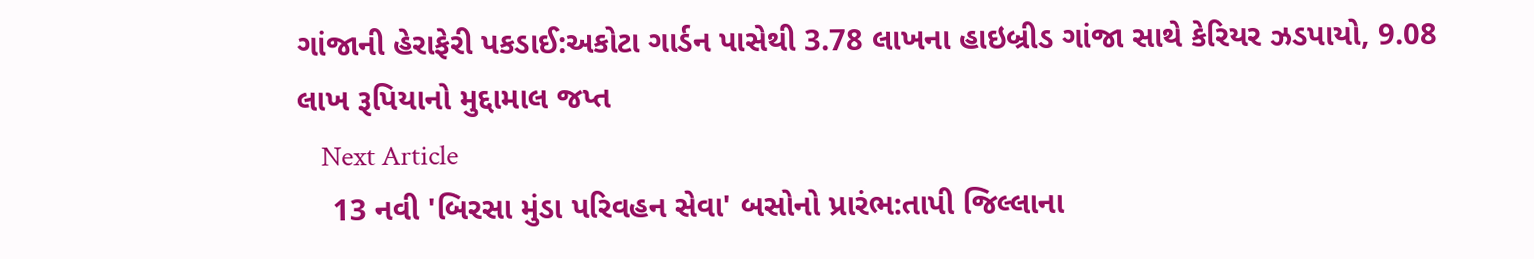ગાંજાની હેરાફેરી પકડાઈ:અકોટા ગાર્ડન પાસેથી 3.78 લાખના હાઇબ્રીડ ગાંજા સાથે કેરિયર ઝડપાયો, 9.08 લાખ રૂપિયાનો મુદ્દામાલ જપ્ત
    Next Article
    13 નવી 'બિરસા મુંડા પરિવહન સેવા' બસોનો પ્રારંભ:તાપી જિલ્લાના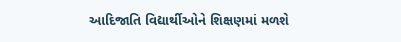આદિજાતિ વિદ્યાર્થીઓને શિક્ષણમાં મળશે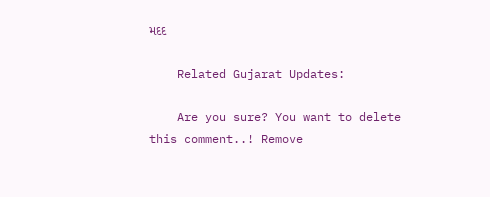મદદ

    Related Gujarat Updates:

    Are you sure? You want to delete this comment..! Remove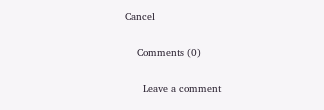Cancel

    Comments (0)

      Leave a comment